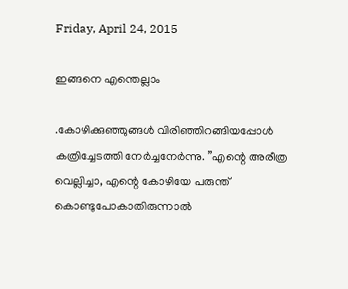Friday, April 24, 2015

ഇങ്ങനെ എന്തെല്ലാം

.കോഴിക്കുഞ്ഞുങ്ങള്‍ വിരിഞ്ഞിറങ്ങിയപ്പോള്‍ കത്രിച്ചേടത്തി നേര്‍ച്ചനേര്‍ന്നു. ”എന്റെ അരീത്ര വെല്ലിച്ചാ, എന്റെ കോഴിയേ പരുന്ത് കൊണ്ടുപോകാതിരുന്നാല്‍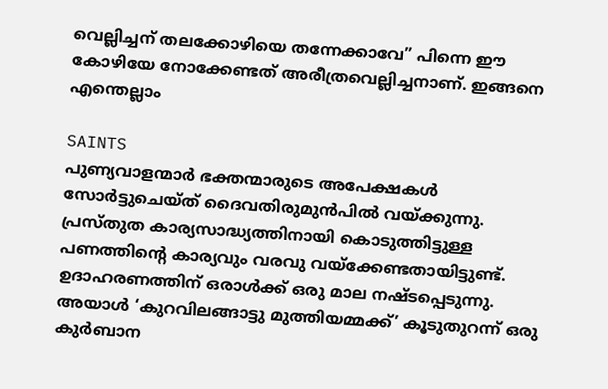വെല്ലിച്ചന് തലക്കോഴിയെ തന്നേക്കാവേ” പിന്നെ ഈ കോഴിയേ നോക്കേണ്ടത് അരീത്രവെല്ലിച്ചനാണ്. ഇങ്ങനെ എന്തെല്ലാം

SAINTS
പുണ്യവാളന്മാര്‍ ഭക്തന്മാരുടെ അപേക്ഷകള്‍ സോര്‍ട്ടുചെയ്ത് ദൈവതിരുമുന്‍പില്‍ വയ്ക്കുന്നു. പ്രസ്തുത കാര്യസാദ്ധ്യത്തിനായി കൊടുത്തിട്ടുള്ള പണത്തിന്റെ കാര്യവും വരവു വയ്‌ക്കേണ്ടതായിട്ടുണ്ട്. ഉദാഹരണത്തിന് ഒരാള്‍ക്ക് ഒരു മാല നഷ്ടപ്പെടുന്നു. അയാള്‍ ‘കുറവിലങ്ങാട്ടു മുത്തിയമ്മക്ക്’ കൂടുതുറന്ന് ഒരു കുര്‍ബാന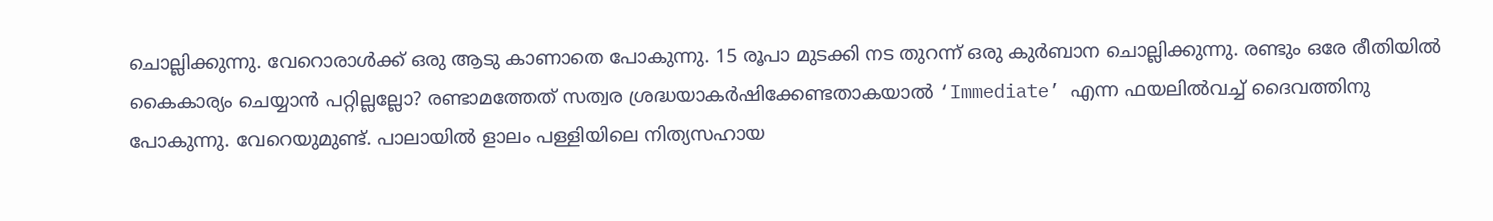ചൊല്ലിക്കുന്നു. വേറൊരാള്‍ക്ക് ഒരു ആടു കാണാതെ പോകുന്നു. 15 രൂപാ മുടക്കി നട തുറന്ന് ഒരു കുര്‍ബാന ചൊല്ലിക്കുന്നു. രണ്ടും ഒരേ രീതിയില്‍ കൈകാര്യം ചെയ്യാന്‍ പറ്റില്ലല്ലോ? രണ്ടാമത്തേത് സത്വര ശ്രദ്ധയാകര്‍ഷിക്കേണ്ടതാകയാല്‍ ‘Immediate’ എന്ന ഫയലില്‍വച്ച് ദൈവത്തിനു പോകുന്നു. വേറെയുമുണ്ട്. പാലായില്‍ ളാലം പള്ളിയിലെ നിത്യസഹായ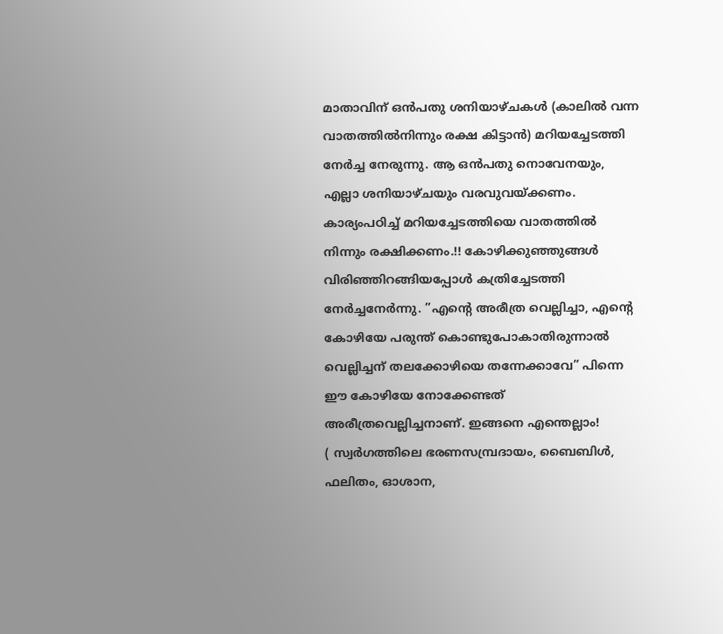മാതാവിന് ഒന്‍പതു ശനിയാഴ്ചകള്‍ (കാലില്‍ വന്ന വാതത്തില്‍നിന്നും രക്ഷ കിട്ടാന്‍) മറിയച്ചേടത്തി നേര്‍ച്ച നേരുന്നു. ആ ഒന്‍പതു നൊവേനയും, എല്ലാ ശനിയാഴ്ചയും വരവുവയ്ക്കണം. കാര്യംപഠിച്ച് മറിയച്ചേടത്തിയെ വാതത്തില്‍ നിന്നും രക്ഷിക്കണം.!! കോഴിക്കുഞ്ഞുങ്ങള്‍ വിരിഞ്ഞിറങ്ങിയപ്പോള്‍ കത്രിച്ചേടത്തി നേര്‍ച്ചനേര്‍ന്നു. ”എന്റെ അരീത്ര വെല്ലിച്ചാ, എന്റെ കോഴിയേ പരുന്ത് കൊണ്ടുപോകാതിരുന്നാല്‍ വെല്ലിച്ചന് തലക്കോഴിയെ തന്നേക്കാവേ” പിന്നെ ഈ കോഴിയേ നോക്കേണ്ടത് അരീത്രവെല്ലിച്ചനാണ്. ഇങ്ങനെ എന്തെല്ലാം!
( സ്വര്‍ഗത്തിലെ ഭരണസമ്പ്രദായം, ബൈബിള്‍, ഫലിതം, ഓശാന,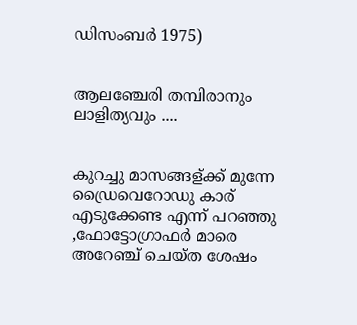ഡിസംബര്‍ 1975)


ആലഞ്ചേരി തമ്പിരാനും ലാളിത്യവും ....


കുറച്ചു മാസങ്ങള്ക്ക് മുന്നേ ഡ്രൈവെറോഡു കാര് എടുക്കേണ്ട എന്ന് പറഞ്ഞു ,ഫോട്ടോഗ്രാഫർ മാരെ അറേഞ്ച് ചെയ്ത ശേഷം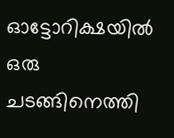ഓട്ടോറിക്ഷയിൽ ഒരു ചടങ്ങിനെത്തി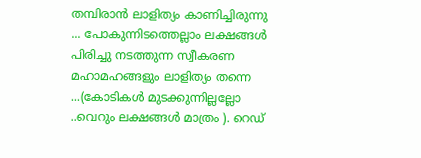തമ്പിരാൻ ലാളിത്യം കാണിച്ചിരുന്നു ... പോകുന്നിടത്തെല്ലാം ലക്ഷങ്ങൾ പിരിച്ചു നടത്തുന്ന സ്വീകരണ മഹാമഹങ്ങളും ലാളിത്യം തന്നെ ...(കോടികൾ മുടക്കുന്നില്ലല്ലോ ..വെറും ലക്ഷങ്ങൾ മാത്രം ). റെഡ്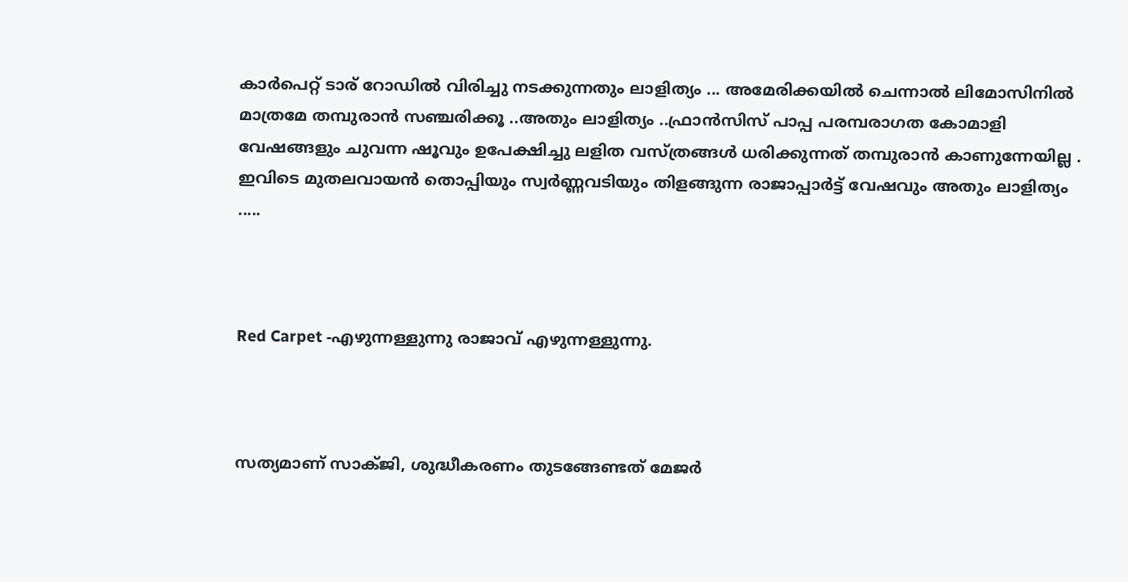കാർപെറ്റ് ടാര് റോഡിൽ വിരിച്ചു നടക്കുന്നതും ലാളിത്യം ... അമേരിക്കയിൽ ചെന്നാൽ ലിമോസിനിൽ മാത്രമേ തമ്പുരാൻ സഞ്ചരിക്കൂ ..അതും ലാളിത്യം ..ഫ്രാൻസിസ് പാപ്പ പരമ്പരാഗത കോമാളി വേഷങ്ങളും ചുവന്ന ഷൂവും ഉപേക്ഷിച്ചു ലളിത വസ്ത്രങ്ങൾ ധരിക്കുന്നത് തമ്പുരാൻ കാണുന്നേയില്ല . ഇവിടെ മുതലവായൻ തൊപ്പിയും സ്വർണ്ണവടിയും തിളങ്ങുന്ന രാജാപ്പാർട്ട് വേഷവും അതും ലാളിത്യം .....



Red Carpet -എഴുന്നള്ളുന്നു രാജാവ് എഴുന്നള്ളുന്നു.



സത്യമാണ് സാക്ജി, ശുദ്ധീകരണം തുടങ്ങേണ്ടത് മേജര്‍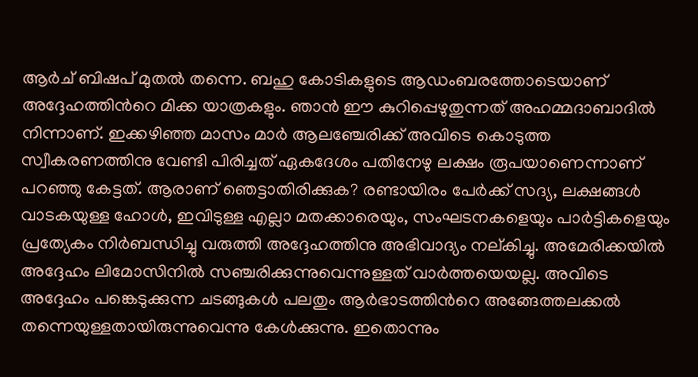ആര്‍ച് ബിഷപ്‌ മുതല്‍ തന്നെ. ബഹു കോടികളുടെ ആഡംബരത്തോടെയാണ് അദ്ദേഹത്തിന്‍റെ മിക്ക യാത്രകളും. ഞാന്‍ ഈ കുറിപ്പെഴുതുന്നത് അഹമ്മദാബാദില്‍ നിന്നാണ്. ഇക്കഴിഞ്ഞ മാസം മാര്‍ ആലഞ്ചേരിക്ക് അവിടെ കൊടുത്ത സ്വീകരണത്തിനു വേണ്ടി പിരിച്ചത് ഏകദേശം പതിനേഴു ലക്ഷം രൂപയാണെന്നാണ് പറഞ്ഞു കേട്ടത്. ആരാണ് ഞെട്ടാതിരിക്കുക? രണ്ടായിരം പേര്‍ക്ക് സദ്യ, ലക്ഷങ്ങള്‍ വാടകയുള്ള ഹോള്‍, ഇവിടുള്ള എല്ലാ മതക്കാരെയും, സംഘടനകളെയും പാര്‍ട്ടികളെയും പ്രത്യേകം നിര്‍ബന്ധിച്ചു വരുത്തി അദ്ദേഹത്തിനു അഭിവാദ്യം നല്കിച്ചു. അമേരിക്കയില്‍ അദ്ദേഹം ലിമോസിനില്‍ സഞ്ചരിക്കുന്നുവെന്നുള്ളത് വാര്‍ത്തയെയല്ല. അവിടെ അദ്ദേഹം പങ്കെടുക്കുന്ന ചടങ്ങുകള്‍ പലതും ആര്‍ഭാടത്തിന്‍റെ അങ്ങേത്തലക്കല്‍ തന്നെയുള്ളതായിരുന്നുവെന്നു കേള്‍ക്കുന്നു. ഇതൊന്നും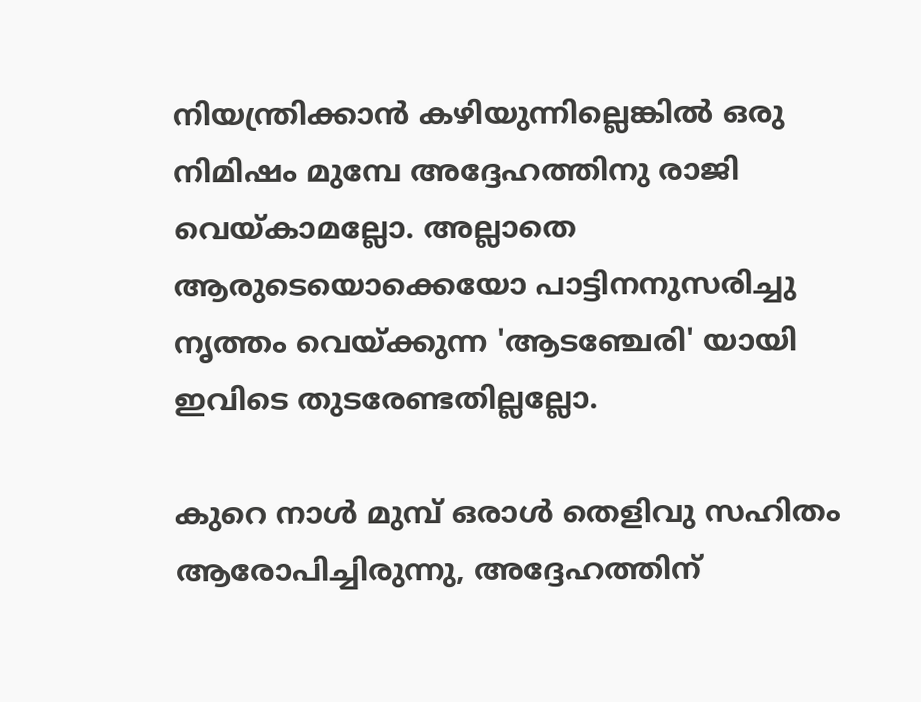നിയന്ത്രിക്കാന്‍ കഴിയുന്നില്ലെങ്കില്‍ ഒരു നിമിഷം മുമ്പേ അദ്ദേഹത്തിനു രാജി വെയ്കാമല്ലോ. അല്ലാതെ ആരുടെയൊക്കെയോ പാട്ടിനനുസരിച്ചു നൃത്തം വെയ്ക്കുന്ന 'ആടഞ്ചേരി' യായി ഇവിടെ തുടരേണ്ടതില്ലല്ലോ.

കുറെ നാള്‍ മുമ്പ് ഒരാള്‍ തെളിവു സഹിതം ആരോപിച്ചിരുന്നു, അദ്ദേഹത്തിന്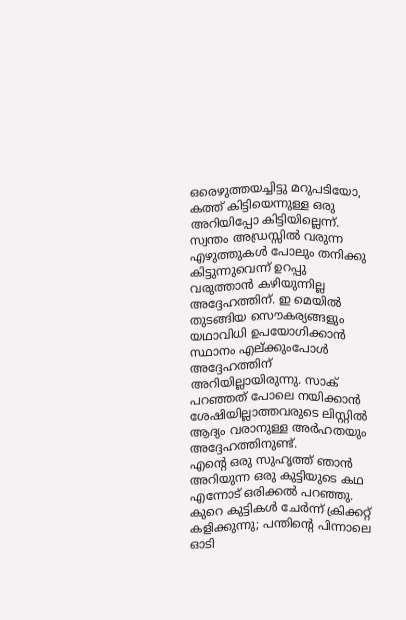ഒരെഴുത്തയച്ചിട്ടു മറുപടിയോ, കത്ത് കിട്ടിയെന്നുള്ള ഒരു അറിയിപ്പോ കിട്ടിയില്ലെന്ന്. സ്വന്തം അഡ്രസ്സില്‍ വരുന്ന എഴുത്തുകള്‍ പോലും തനിക്കു കിട്ടുന്നുവെന്ന് ഉറപ്പു വരുത്താന്‍ കഴിയുന്നില്ല അദ്ദേഹത്തിന്. ഇ മെയില്‍ തുടങ്ങിയ സൌകര്യങ്ങളും യഥാവിധി ഉപയോഗിക്കാന്‍ സ്ഥാനം എല്ക്കുംപോള്‍ അദ്ദേഹത്തിന് അറിയില്ലായിരുന്നു. സാക് പറഞ്ഞത് പോലെ നയിക്കാന്‍ ശേഷിയില്ലാത്തവരുടെ ലിസ്റ്റില്‍ ആദ്യം വരാനുള്ള അര്‍ഹതയും അദ്ദേഹത്തിനുണ്ട്.
എന്‍റെ ഒരു സുഹൃത്ത് ഞാന്‍ അറിയുന്ന ഒരു കുട്ടിയുടെ കഥ എന്നോട് ഒരിക്കല്‍ പറഞ്ഞു. കുറെ കുട്ടികള്‍ ചേര്‍ന്ന് ക്രിക്കറ്റ് കളിക്കുന്നു; പന്തിന്‍റെ പിന്നാലെ ഓടി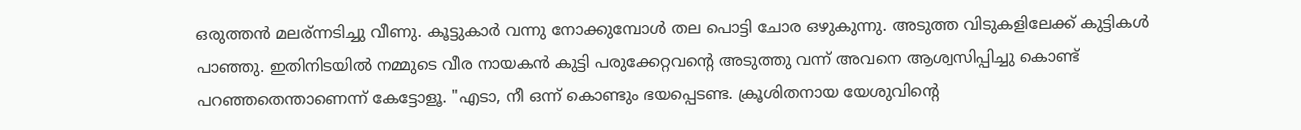ഒരുത്തന്‍ മലര്ന്നടിച്ചു വീണു. കൂട്ടുകാര്‍ വന്നു നോക്കുമ്പോള്‍ തല പൊട്ടി ചോര ഒഴുകുന്നു. അടുത്ത വിടുകളിലേക്ക് കുട്ടികള്‍ പാഞ്ഞു. ഇതിനിടയില്‍ നമ്മുടെ വീര നായകന്‍ കുട്ടി പരുക്കേറ്റവന്റെ അടുത്തു വന്ന് അവനെ ആശ്വസിപ്പിച്ചു കൊണ്ട് പറഞ്ഞതെന്താണെന്ന് കേട്ടോളൂ. "എടാ, നീ ഒന്ന് കൊണ്ടും ഭയപ്പെടണ്ട. ക്രൂശിതനായ യേശുവിന്‍റെ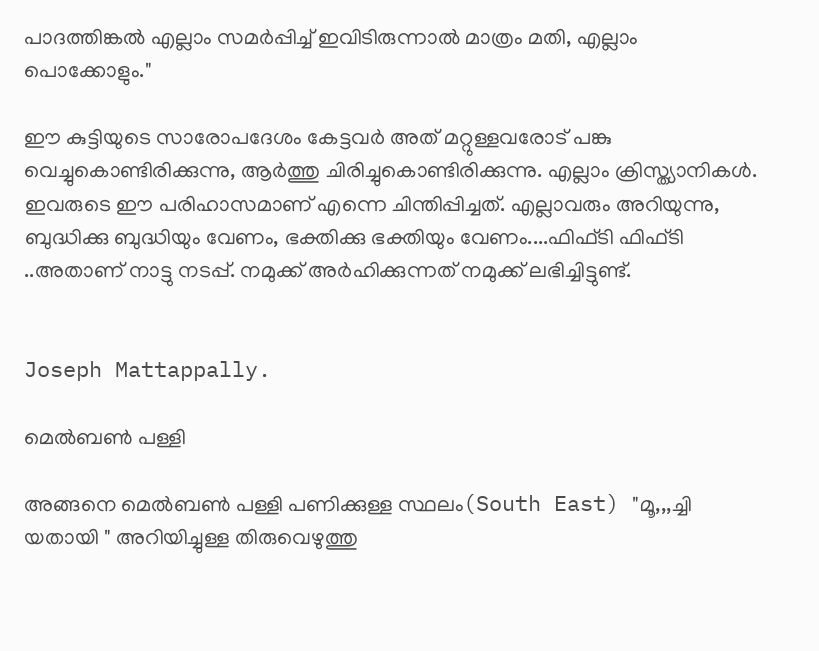പാദത്തിങ്കല്‍ എല്ലാം സമര്‍പ്പിച്ച്‌ ഇവിടിരുന്നാല്‍ മാത്രം മതി, എല്ലാം പൊക്കോളും."

ഈ കുട്ടിയുടെ സാരോപദേശം കേട്ടവര്‍ അത് മറ്റുള്ളവരോട് പങ്കു വെച്ചുകൊണ്ടിരിക്കുന്നു, ആര്‍ത്തു ചിരിച്ചുകൊണ്ടിരിക്കുന്നു. എല്ലാം ക്രിസ്ത്യാനികള്‍. ഇവരുടെ ഈ പരിഹാസമാണ് എന്നെ ചിന്തിപ്പിച്ചത്. എല്ലാവരും അറിയുന്നു, ബുദ്ധിക്കു ബുദ്ധിയും വേണം, ഭക്തിക്കു ഭക്തിയും വേണം....ഫിഫ്ടി ഫിഫ്ടി ..അതാണ്‌ നാട്ടു നടപ്പ്. നമുക്ക് അര്‍ഹിക്കുന്നത് നമുക്ക് ലഭിച്ചിട്ടുണ്ട്.


Joseph Mattappally.

മെൽബണ്‍ പള്ളി

അങ്ങനെ മെൽബണ്‍ പള്ളി പണിക്കുള്ള സ്ഥലം(South East) "മൂ,,,ച്ചി യതായി " അറിയിച്ചുള്ള തിരുവെഴുത്തു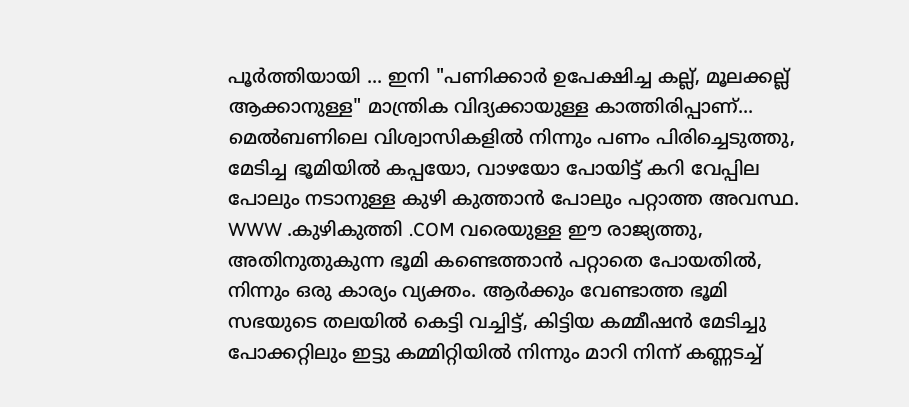പൂർത്തിയായി ... ഇനി "പണിക്കാർ ഉപേക്ഷിച്ച കല്ല്‌, മൂലക്കല്ല് ആക്കാനുള്ള" മാന്ത്രിക വിദ്യക്കായുള്ള കാത്തിരിപ്പാണ്... മെൽബണിലെ വിശ്വാസികളിൽ നിന്നും പണം പിരിച്ചെടുത്തു, മേടിച്ച ഭൂമിയിൽ കപ്പയോ, വാഴയോ പോയിട്ട് കറി വേപ്പില പോലും നടാനുള്ള കുഴി കുത്താൻ പോലും പറ്റാത്ത അവസ്ഥ. WWW .കുഴികുത്തി .COM വരെയുള്ള ഈ രാജ്യത്തു, അതിനുതുകുന്ന ഭൂമി കണ്ടെത്താൻ പറ്റാതെ പോയതിൽ, നിന്നും ഒരു കാര്യം വ്യക്തം. ആർക്കും വേണ്ടാത്ത ഭൂമി സഭയുടെ തലയിൽ കെട്ടി വച്ചിട്ട്, കിട്ടിയ കമ്മീഷൻ മേടിച്ചു പോക്കറ്റിലും ഇട്ടു കമ്മിറ്റിയിൽ നിന്നും മാറി നിന്ന് കണ്ണടച്ച്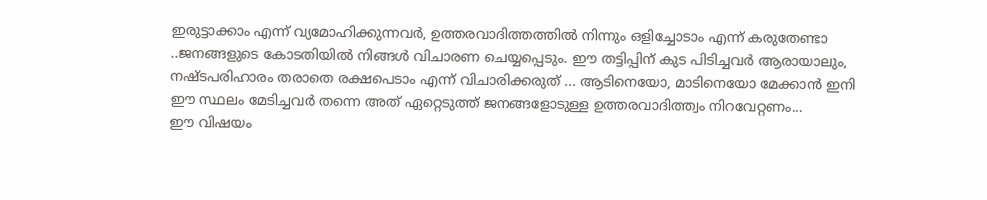ഇരുട്ടാക്കാം എന്ന് വ്യമോഹിക്കുന്നവർ, ഉത്തരവാദിത്തത്തിൽ നിന്നും ഒളിച്ചോടാം എന്ന് കരുതേണ്ടാ ..ജനങ്ങളുടെ കോടതിയിൽ നിങ്ങൾ വിചാരണ ചെയ്യപ്പെടും. ഈ തട്ടിപ്പിന് കുട പിടിച്ചവർ ആരായാലും, നഷ്ടപരിഹാരം തരാതെ രക്ഷപെടാം എന്ന് വിചാരിക്കരുത് ... ആടിനെയോ, മാടിനെയോ മേക്കാൻ ഇനി ഈ സ്ഥലം മേടിച്ചവർ തന്നെ അത് ഏറ്റെടുത്ത് ജനങ്ങളോടുള്ള ഉത്തരവാദിത്ത്വം നിറവേറ്റണം...
ഈ വിഷയം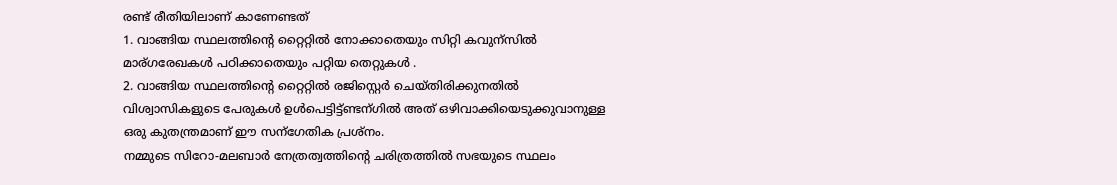രണ്ട് രീതിയിലാണ്‌ കാണേണ്ടത്
1. വാങ്ങിയ സ്ഥലത്തിന്റെ റ്റൈറ്റിൽ നോക്കാതെയും സിറ്റി കവുന്സിൽ മാര്ഗരേഖകൾ പഠിക്കാതെയും പറ്റിയ തെറ്റുകൾ .
2. വാങ്ങിയ സ്ഥലത്തിന്റെ റ്റൈറ്റിൽ രജിസ്റ്റെർ ചെയ്തിരിക്കുനതിൽ വിശ്വാസികളുടെ പേരുകൾ ഉൾപെട്ടിട്ട്‌ണ്ടന്ഗിൽ അത് ഒഴിവാക്കിയെടുക്കുവാനുള്ള ഒരു കുതന്ത്രമാണ് ഈ സന്ഗേതിക പ്രശ്നം.
നമ്മുടെ സിറോ-മലബാർ നേത്രത്വത്തിന്റെ ചരിത്രത്തിൽ സഭയുടെ സ്ഥലം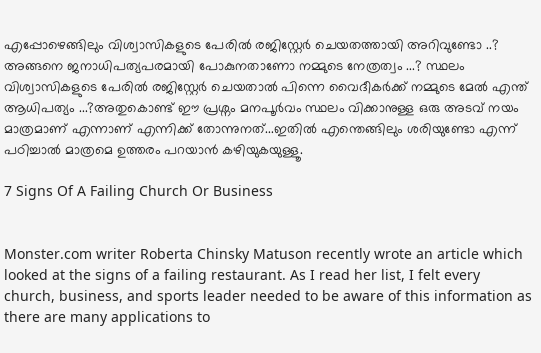എപ്പോഴെങ്ങിലും വിശ്വാസികളുടെ പേരിൽ രജിസ്റ്റേർ ചെയതത്തായി അറിവുണ്ടോ ..? അങ്ങനെ ജനാധിപത്യപരമായി പോകുനതാണോ നമ്മുടെ നേത്രത്വം ...? സ്ഥലം വിശ്വാസികളുടെ പേരിൽ രജിസ്റ്റേർ ചെയതാൽ പിന്നെ വൈദീകർക്ക് നമ്മുടെ മേൽ എന്ത് ആധിപത്യം ...?അതുകൊണ്ട് ഈ പ്രശ്നം മനപൂർവം സ്ഥലം വിക്കാനുള്ള ഒരു അടവ് നയം മാത്രമാണ് എന്നാണ്‌ എന്നിക്ക് തോന്നുനത്...ഇതിൽ എന്തെങ്ങിലും ശരിയുണ്ടോ എന്ന് പഠിച്ചാൽ മാത്രമെ ഉത്തരം പറയാൻ കഴിയുകയുള്ളൂ.

7 Signs Of A Failing Church Or Business


Monster.com writer Roberta Chinsky Matuson recently wrote an article which looked at the signs of a failing restaurant. As I read her list, I felt every church, business, and sports leader needed to be aware of this information as there are many applications to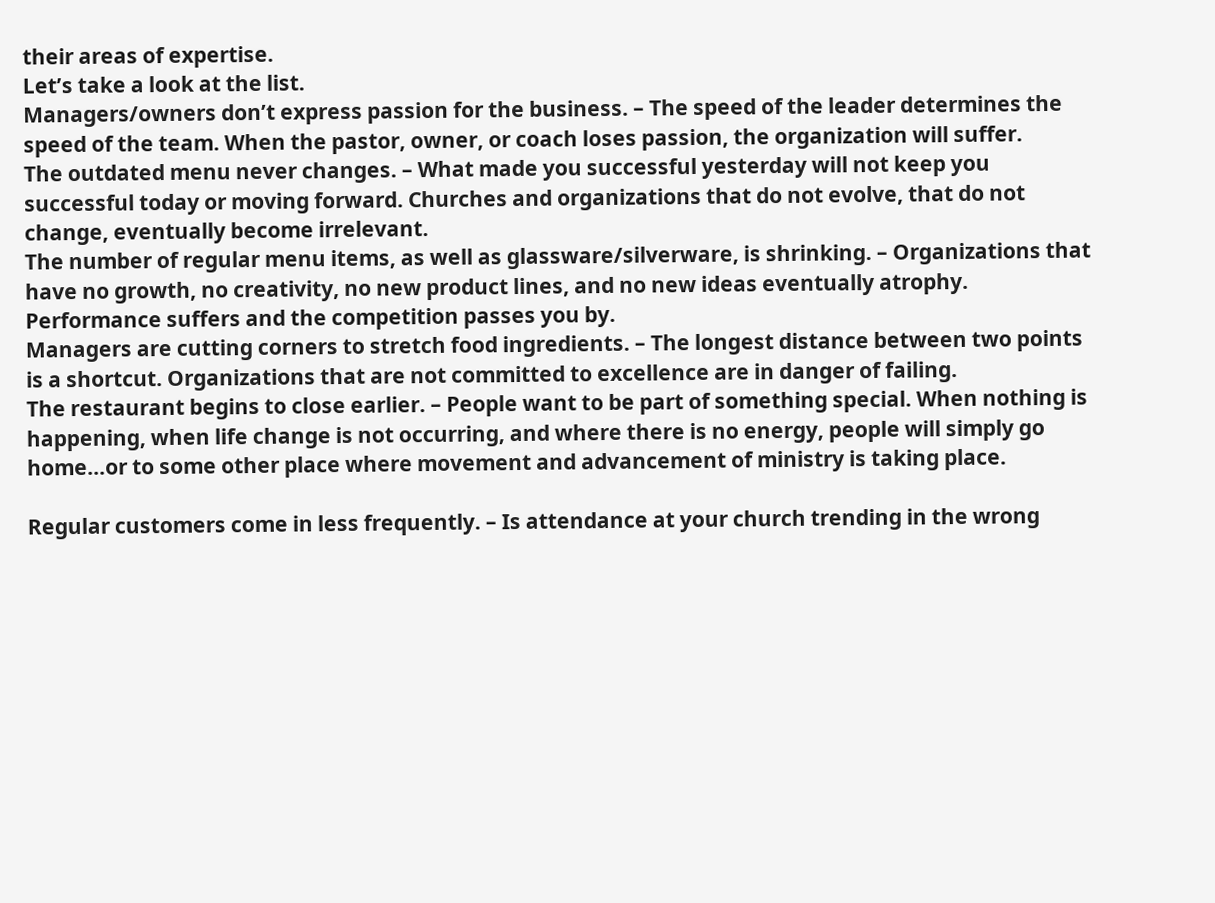their areas of expertise.
Let’s take a look at the list.
Managers/owners don’t express passion for the business. – The speed of the leader determines the speed of the team. When the pastor, owner, or coach loses passion, the organization will suffer.
The outdated menu never changes. – What made you successful yesterday will not keep you successful today or moving forward. Churches and organizations that do not evolve, that do not change, eventually become irrelevant.
The number of regular menu items, as well as glassware/silverware, is shrinking. – Organizations that have no growth, no creativity, no new product lines, and no new ideas eventually atrophy. Performance suffers and the competition passes you by.
Managers are cutting corners to stretch food ingredients. – The longest distance between two points is a shortcut. Organizations that are not committed to excellence are in danger of failing.
The restaurant begins to close earlier. – People want to be part of something special. When nothing is happening, when life change is not occurring, and where there is no energy, people will simply go home…or to some other place where movement and advancement of ministry is taking place.

Regular customers come in less frequently. – Is attendance at your church trending in the wrong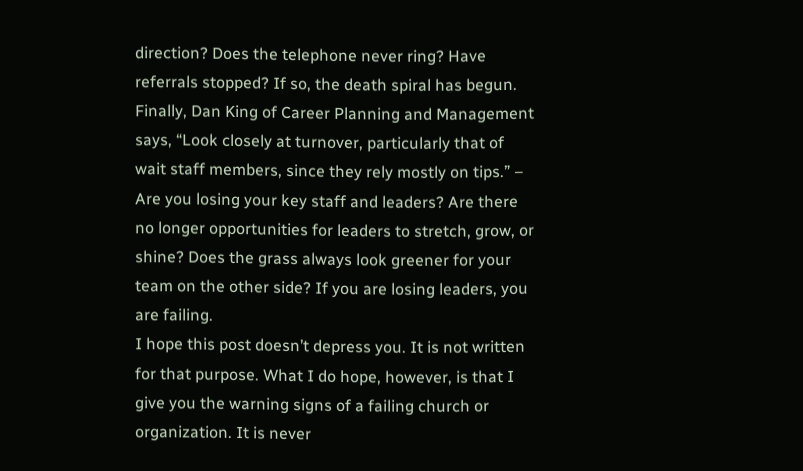direction? Does the telephone never ring? Have referrals stopped? If so, the death spiral has begun.
Finally, Dan King of Career Planning and Management says, “Look closely at turnover, particularly that of wait staff members, since they rely mostly on tips.” – Are you losing your key staff and leaders? Are there no longer opportunities for leaders to stretch, grow, or shine? Does the grass always look greener for your team on the other side? If you are losing leaders, you are failing.
I hope this post doesn’t depress you. It is not written for that purpose. What I do hope, however, is that I give you the warning signs of a failing church or organization. It is never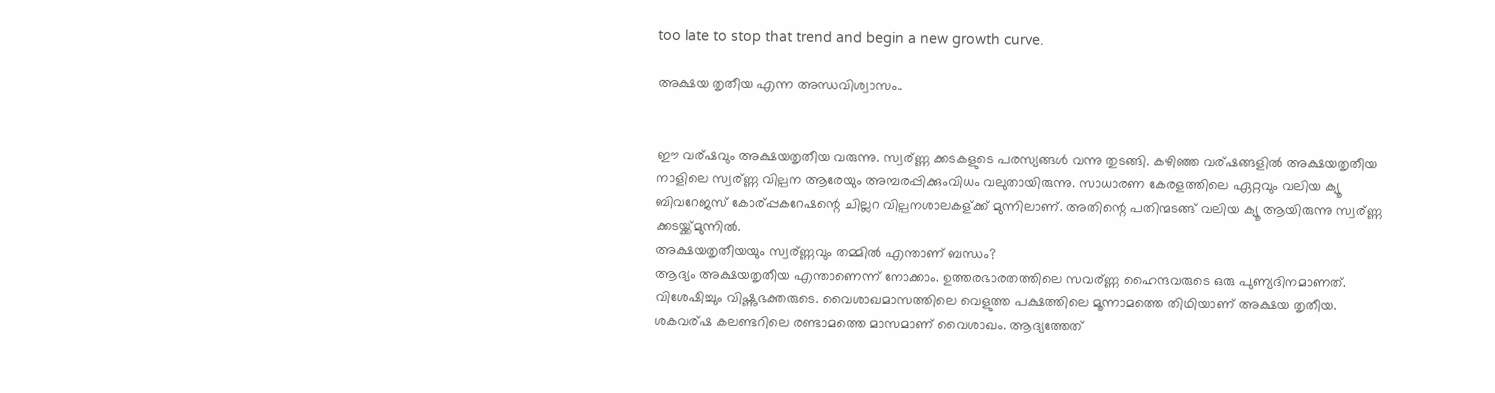too late to stop that trend and begin a new growth curve.

അക്ഷയ തൃതീയ എന്ന അന്ധവിശ്വാസം..


ഈ വര്ഷവും അക്ഷയതൃതീയ വരുന്നു. സ്വര്ണ്ണ ക്കടകളുടെ പരസ്യങ്ങള്‍ വന്നു തുടങ്ങി. കഴിഞ്ഞ വര്ഷങ്ങളില്‍ അക്ഷയതൃതീയ നാളിലെ സ്വര്ണ്ണ വില്പന ആരേയും അമ്പരപ്പിക്കുംവിധം വലുതായിരുന്നു. സാധാരണ കേരളത്തിലെ ഏറ്റവും വലിയ ക്യൂ ബിവറേജസ് കോര്പ്പകറേഷന്റെ ചില്ലറ വില്പനശാലകള്ക്ക് മുന്നിലാണ്. അതിന്റെ പതിന്മടങ്ങ് വലിയ ക്യൂ ആയിരുന്നു സ്വര്ണ്ണ ക്കടയ്ക്ക്മുന്നില്‍.
അക്ഷയതൃതീയയും സ്വര്ണ്ണവും തമ്മില്‍ എന്താണ് ബന്ധം?
ആദ്യം അക്ഷയതൃതീയ എന്താണെന്ന് നോക്കാം. ഉത്തരഭാരതത്തിലെ സവര്ണ്ണ ഹൈന്ദവരുടെ ഒരു പുണ്യദിനമാണത്. വിശേഷിച്ചും വിഷ്ണുഭക്തരുടെ. വൈശാഖമാസത്തിലെ വെളുത്ത പക്ഷത്തിലെ മൂന്നാമത്തെ തിഥിയാണ് അക്ഷയ തൃതീയ. ശകവര്ഷ കലണ്ടറിലെ രണ്ടാമത്തെ മാസമാണ് വൈശാഖം. ആദ്യത്തേത്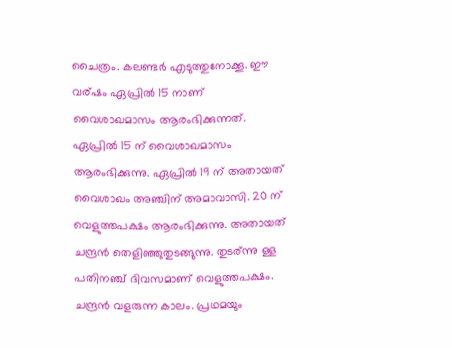ചൈത്രം. കലണ്ടര്‍ എടുത്തുനോക്കൂ. ഈ വര്ഷം ഏപ്രില്‍ 15 നാണ് വൈശാഖമാസം ആരംഭിക്കുന്നത്.
ഏപ്രില്‍ 15 ന് വൈശാഖമാസം ആരംഭിക്കുന്നു. ഏപ്രില്‍ 19 ന് അതായത് വൈശാഖം അഞ്ചിന് അമാവാസി. 20 ന് വെളുത്തപക്ഷം ആരംഭിക്കുന്നു. അതായത് ചന്ദ്രന്‍ തെളിഞ്ഞുതുടങ്ങുന്നു. തുടര്ന്നു ള്ള പതിനഞ്ച് ദിവസമാണ് വെളുത്തപക്ഷം. ചന്ദ്രന്‍ വളരുന്ന കാലം. പ്രഥമയും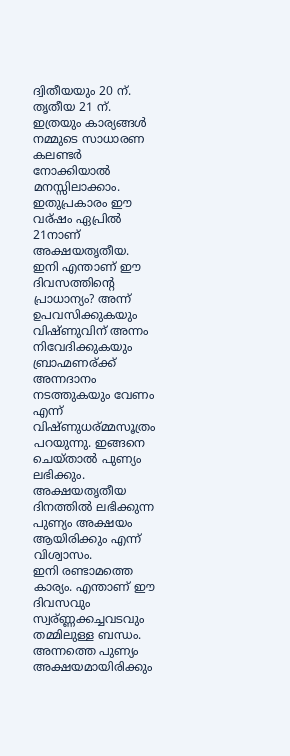ദ്വിതീയയും 20 ന്. തൃതീയ 21 ന്. ഇത്രയും കാര്യങ്ങള്‍ നമ്മുടെ സാധാരണ കലണ്ടര്‍ നോക്കിയാല്‍ മനസ്സിലാക്കാം. ഇതുപ്രകാരം ഈ വര്ഷം ഏപ്രില്‍ 21നാണ് അക്ഷയതൃതീയ.
ഇനി എന്താണ് ഈ ദിവസത്തിന്റെ പ്രാധാന്യം? അന്ന് ഉപവസിക്കുകയും വിഷ്ണുവിന് അന്നം നിവേദിക്കുകയും ബ്രാഹ്മണര്ക്ക് അന്നദാനം നടത്തുകയും വേണം എന്ന് വിഷ്ണുധര്മ്മസൂത്രം പറയുന്നു. ഇങ്ങനെ ചെയ്താല്‍ പുണ്യം ലഭിക്കും. അക്ഷയതൃതീയ ദിനത്തില്‍ ലഭിക്കുന്ന പുണ്യം അക്ഷയം ആയിരിക്കും എന്ന് വിശ്വാസം.
ഇനി രണ്ടാമത്തെ കാര്യം. എന്താണ് ഈ ദിവസവും സ്വര്ണ്ണക്കച്ചവടവും തമ്മിലുള്ള ബന്ധം. അന്നത്തെ പുണ്യം അക്ഷയമായിരിക്കും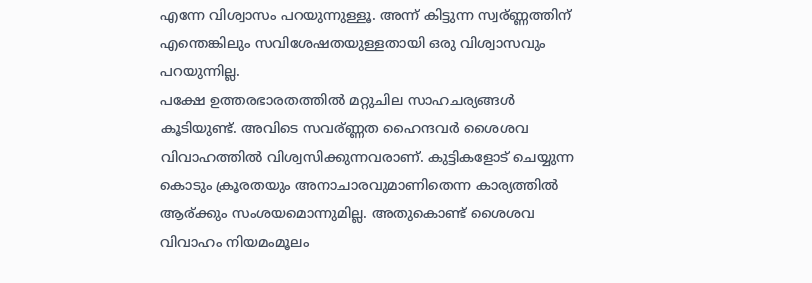എന്നേ വിശ്വാസം പറയുന്നുള്ളൂ. അന്ന് കിട്ടുന്ന സ്വര്ണ്ണത്തിന് എന്തെങ്കിലും സവിശേഷതയുള്ളതായി ഒരു വിശ്വാസവും പറയുന്നില്ല.
പക്ഷേ ഉത്തരഭാരതത്തില്‍ മറ്റുചില സാഹചര്യങ്ങള്‍ കൂടിയുണ്ട്. അവിടെ സവര്ണ്ണത ഹൈന്ദവര്‍ ശൈശവ വിവാഹത്തില്‍ വിശ്വസിക്കുന്നവരാണ്. കുട്ടികളോട് ചെയ്യുന്ന കൊടും ക്രൂരതയും അനാചാരവുമാണിതെന്ന കാര്യത്തില്‍ ആര്ക്കും സംശയമൊന്നുമില്ല. അതുകൊണ്ട് ശൈശവ വിവാഹം നിയമംമൂലം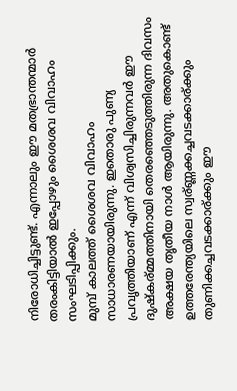നിരോധിച്ചിട്ടുണ്ട്. എന്നാലും ഈ മതഭ്രാന്തന്മാര്‍ തരംകിട്ടിയാല്‍ ഇപ്പോഴും ശൈശവ വിവാഹം സംഘടിപ്പിക്കും.
മുമ്പ് കാലത്ത് ശൈശവ വിവാഹം സാധാരണയായിരുന്നു. ഇതൊരു പുണ്യ പ്രവൃത്തിയാണ് എന്ന് വിശ്വസിച്ചിരുന്നവര്‍ ഈ ദുഷ്കര്മ്മത്തിനായി തെരഞ്ഞെടുത്തിരുന്ന ദിവസം അക്ഷയ തൃതീയ നാള്‍ ആയിരുന്നു. അതുകൊണ്ട് ഉത്തരേന്ത്യയിലെ സ്വര്ണ്ണക്കച്ചവടക്കാര്ക്കും തുണിക്കച്ചവടക്കാര്ക്കും ഈ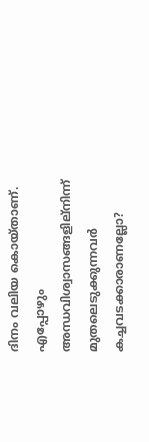ദിനം വലിയ കൊയ്താണ്. എപ്പോഴും അന്ധവിശ്വാസങ്ങളില്നിന്ന് മുതലെടുക്കുന്നവര്‍ കച്ചവടക്കാരാണല്ലോ?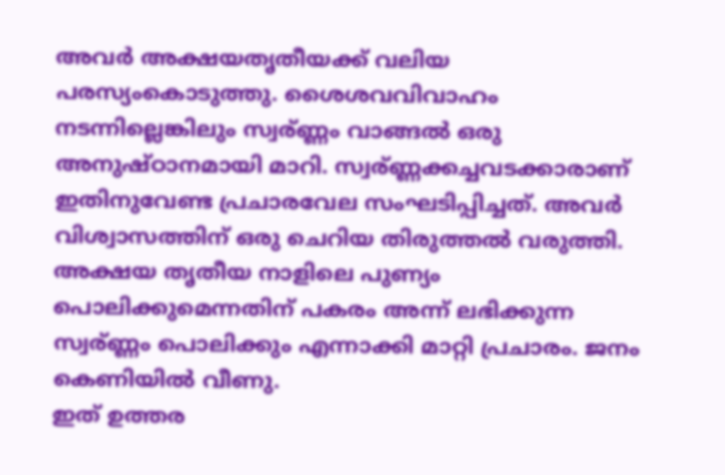അവര്‍ അക്ഷയതൃതീയക്ക് വലിയ പരസ്യംകൊടുത്തു. ശൈശവവിവാഹം നടന്നില്ലെങ്കിലും സ്വര്ണ്ണം വാങ്ങല്‍ ഒരു അനുഷ്ഠാനമായി മാറി. സ്വര്ണ്ണക്കച്ചവടക്കാരാണ് ഇതിനുവേണ്ട പ്രചാരവേല സംഘടിപ്പിച്ചത്. അവര്‍ വിശ്വാസത്തിന് ഒരു ചെറിയ തിരുത്തല്‍ വരുത്തി. അക്ഷയ തൃതീയ നാളിലെ പുണ്യം പൊലിക്കുമെന്നതിന് പകരം അന്ന് ലഭിക്കുന്ന സ്വര്ണ്ണം പൊലിക്കും എന്നാക്കി മാറ്റി പ്രചാരം. ജനം കെണിയില്‍ വീണു.
ഇത് ഉത്തര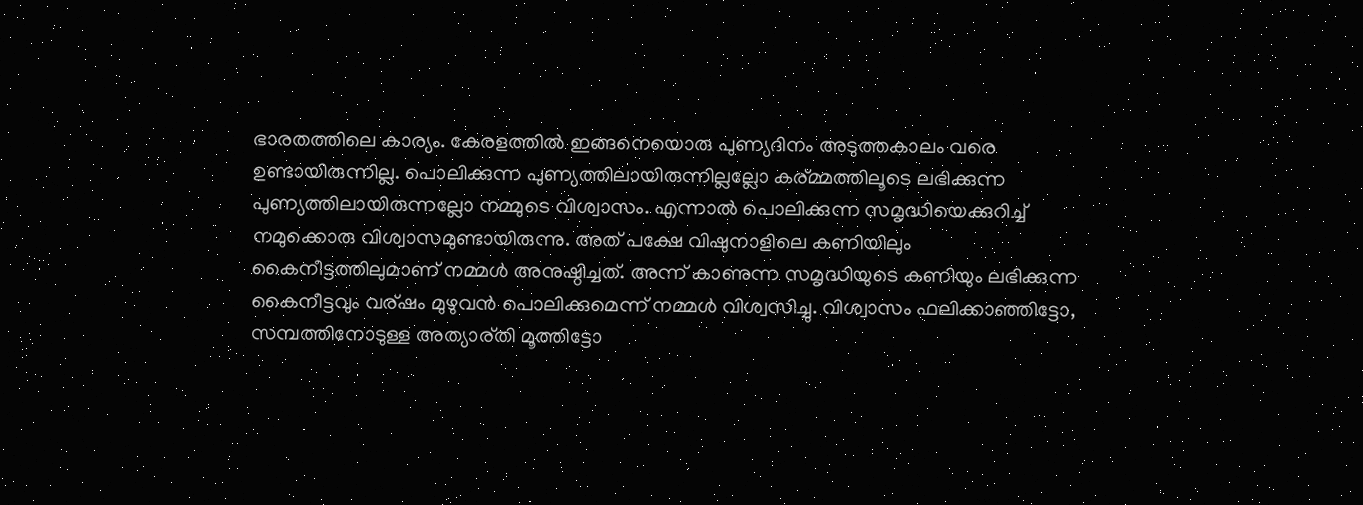ഭാരതത്തിലെ കാര്യം. കേരളത്തില്‍ ഇങ്ങനെയൊരു പുണ്യദിനം അടുത്തകാലം വരെ ഉണ്ടായിരുന്നില്ല. പൊലിക്കുന്ന പുണ്യത്തിലായിരുന്നില്ലല്ലോ കര്മ്മത്തിലൂടെ ലഭിക്കുന്ന പുണ്യത്തിലായിരുന്നല്ലോ നമ്മുടെ വിശ്വാസം. എന്നാല്‍ പൊലിക്കുന്ന സമൃദ്ധിയെക്കുറിച്ച് നമുക്കൊരു വിശ്വാസമുണ്ടായിരുന്നു. അത് പക്ഷേ വിഷുനാളിലെ കണിയിലും കൈനീട്ടത്തിലുമാണ് നമ്മള്‍ അനുഷ്ഠിച്ചത്. അന്ന് കാണുന്ന സമൃദ്ധിയുടെ കണിയും ലഭിക്കുന്ന കൈനീട്ടവും വര്ഷം മുഴുവന്‍ പൊലിക്കുമെന്ന് നമ്മള്‍ വിശ്വസിച്ചു. വിശ്വാസം ഫലിക്കാഞ്ഞിട്ടോ, സമ്പത്തിനോടുള്ള അത്യാര്തി മൂത്തിട്ടോ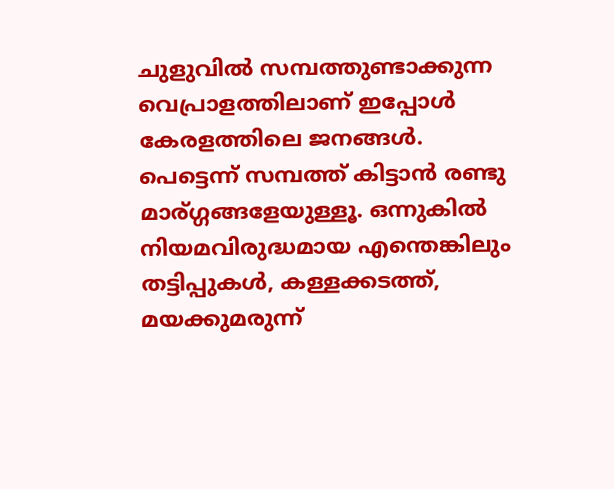ചുളുവില്‍ സമ്പത്തുണ്ടാക്കുന്ന വെപ്രാളത്തിലാണ് ഇപ്പോള്‍ കേരളത്തിലെ ജനങ്ങള്‍.
പെട്ടെന്ന് സമ്പത്ത് കിട്ടാന്‍ രണ്ടു മാര്ഗ്ഗങ്ങളേയുള്ളൂ. ഒന്നുകില്‍ നിയമവിരുദ്ധമായ എന്തെങ്കിലും തട്ടിപ്പുകള്‍, കള്ളക്കടത്ത്, മയക്കുമരുന്ന്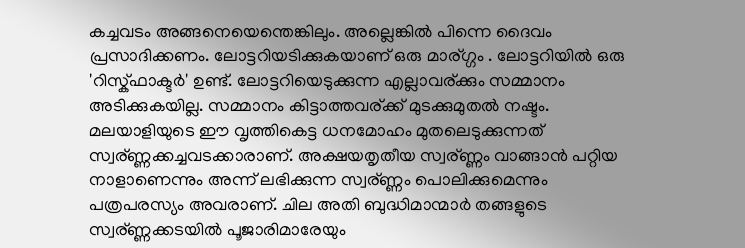കച്ചവടം അങ്ങനെയെന്തെങ്കിലും. അല്ലെങ്കില്‍ പിന്നെ ദൈവം പ്രസാദിക്കണം. ലോട്ടറിയടിക്കുകയാണ് ഒരു മാര്ഗ്ഗം . ലോട്ടറിയില്‍ ഒരു 'റിസ്ക്ഫാക്ടര്‍' ഉണ്ട്. ലോട്ടറിയെടുക്കുന്ന എല്ലാവര്ക്കും സമ്മാനം അടിക്കുകയില്ല. സമ്മാനം കിട്ടാത്തവര്ക്ക് മുടക്കുമുതല്‍ നഷ്ടം.
മലയാളിയുടെ ഈ വൃത്തികെട്ട ധനമോഹം മുതലെടുക്കുന്നത് സ്വര്ണ്ണക്കച്ചവടക്കാരാണ്. അക്ഷയതൃതീയ സ്വര്ണ്ണം വാങ്ങാന്‍ പറ്റിയ നാളാണെന്നും അന്ന് ലഭിക്കുന്ന സ്വര്ണ്ണം പൊലിക്കുമെന്നും പത്രപരസ്യം അവരാണ്. ചില അതി ബുദ്ധിമാന്മാര്‍ തങ്ങളുടെ സ്വര്ണ്ണക്കടയില്‍ പൂജാരിമാരേയും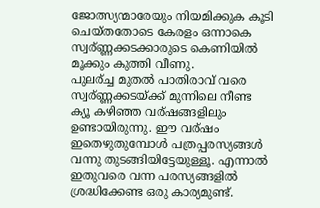ജോത്സ്യന്മാരേയും നിയമിക്കുക കൂടി ചെയ്തതോടെ കേരളം ഒന്നാകെ സ്വര്ണ്ണക്കടക്കാരുടെ കെണിയില്‍ മൂക്കും കുത്തി വീണു.
പുലര്ച്ച മുതല്‍ പാതിരാവ് വരെ സ്വര്ണ്ണക്കടയ്ക്ക് മുന്നിലെ നീണ്ട ക്യൂ കഴിഞ്ഞ വര്ഷങ്ങളിലും ഉണ്ടായിരുന്നു. ഈ വര്ഷം ഇതെഴുതുമ്പോള്‍ പത്രപ്പരസ്യങ്ങള്‍ വന്നു തുടങ്ങിയിട്ടേയുള്ളൂ. എന്നാല്‍ ഇതുവരെ വന്ന പരസ്യങ്ങളില്‍ ശ്രദ്ധിക്കേണ്ട ഒരു കാര്യമുണ്ട്.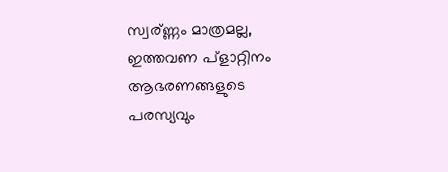സ്വര്ണ്ണം മാത്രമല്ല, ഇത്തവണ പ്ളാറ്റിനം ആഭരണങ്ങളുടെ പരസ്യവും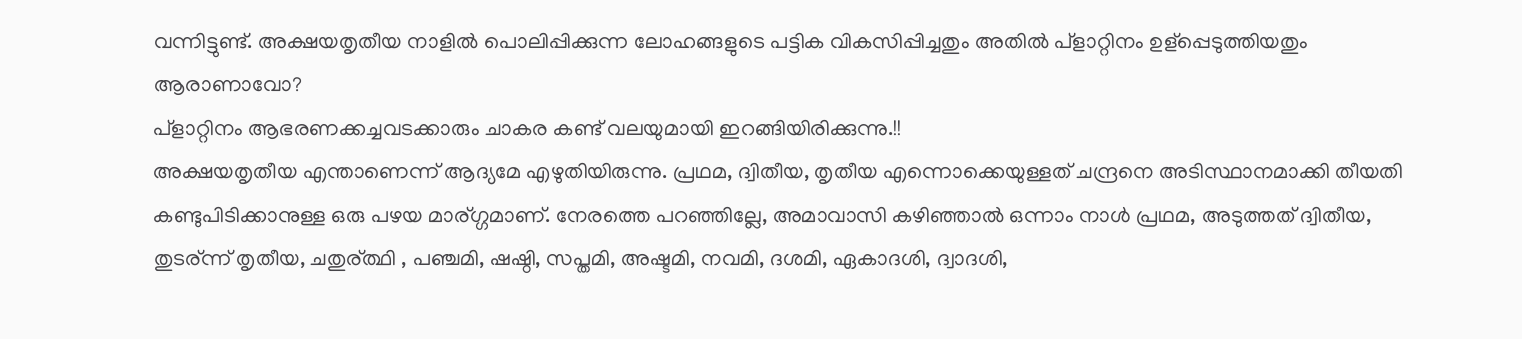വന്നിട്ടുണ്ട്. അക്ഷയതൃതീയ നാളില്‍ പൊലിപ്പിക്കുന്ന ലോഹങ്ങളുടെ പട്ടിക വികസിപ്പിച്ചതും അതില്‍ പ്ളാറ്റിനം ഉള്പ്പെടുത്തിയതും ആരാണാവോ?
പ്ളാറ്റിനം ആഭരണക്കച്ചവടക്കാരും ചാകര കണ്ട് വലയുമായി ഇറങ്ങിയിരിക്കുന്നു.!!
അക്ഷയതൃതീയ എന്താണെന്ന് ആദ്യമേ എഴുതിയിരുന്നു. പ്രഥമ, ദ്വിതീയ, തൃതീയ എന്നൊക്കെയുള്ളത് ചന്ദ്രനെ അടിസ്ഥാനമാക്കി തീയതി കണ്ടുപിടിക്കാനുള്ള ഒരു പഴയ മാര്ഗ്ഗമാണ്. നേരത്തെ പറഞ്ഞില്ലേ, അമാവാസി കഴിഞ്ഞാല്‍ ഒന്നാം നാള്‍ പ്രഥമ, അടുത്തത് ദ്വിതീയ, തുടര്ന്ന് തൃതീയ, ചതുര്ത്ഥി , പഞ്ചമി, ഷഷ്ഠി, സപ്തമി, അഷ്ടമി, നവമി, ദശമി, ഏകാദശി, ദ്വാദശി,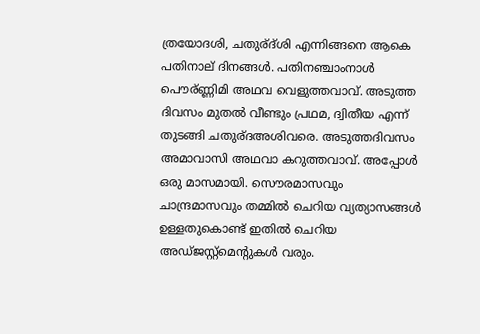ത്രയോദശി, ചതുര്ദ്ശി എന്നിങ്ങനെ ആകെ പതിനാല് ദിനങ്ങള്‍. പതിനഞ്ചാംനാള്‍ പൌര്ണ്ണിമി അഥവ വെളുത്തവാവ്. അടുത്ത ദിവസം മുതല്‍ വീണ്ടും പ്രഥമ, ദ്വിതീയ എന്ന് തുടങ്ങി ചതുര്ദഅശിവരെ. അടുത്തദിവസം അമാവാസി അഥവാ കറുത്തവാവ്. അപ്പോള്‍ ഒരു മാസമായി. സൌരമാസവും ചാന്ദ്രമാസവും തമ്മില്‍ ചെറിയ വ്യത്യാസങ്ങള്‍ ഉള്ളതുകൊണ്ട് ഇതില്‍ ചെറിയ അഡ്ജസ്റ്റ്മെന്റുകള്‍ വരും.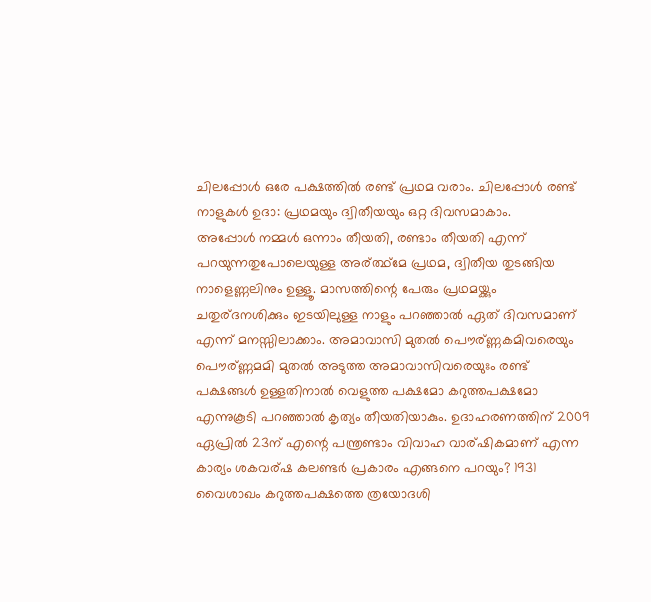ചിലപ്പോള്‍ ഒരേ പക്ഷത്തില്‍ രണ്ട് പ്രഥമ വരാം. ചിലപ്പോള്‍ രണ്ട് നാളുകള്‍ ഉദാ: പ്രഥമയും ദ്വിതീയയും ഒറ്റ ദിവസമാകാം.
അപ്പോള്‍ നമ്മള്‍ ഒന്നാം തീയതി, രണ്ടാം തീയതി എന്ന് പറയുന്നതുപോലെയുള്ള അര്ത്ഥ്മേ പ്രഥമ, ദ്വിതീയ തുടങ്ങിയ നാളെണ്ണലിനും ഉള്ളൂ. മാസത്തിന്റെ പേരും പ്രഥമയ്ക്കും ചതുര്ദനശിക്കും ഇടയിലുള്ള നാളും പറഞ്ഞാല്‍ ഏത് ദിവസമാണ് എന്ന് മനസ്സിലാക്കാം. അമാവാസി മുതല്‍ പൌര്ണ്ണകമിവരെയും പൌര്ണ്ണമമി മുതല്‍ അടുത്ത അമാവാസിവരെയുഃം രണ്ട് പക്ഷങ്ങള്‍ ഉള്ളതിനാല്‍ വെളുത്ത പക്ഷമോ കറുത്തപക്ഷമോ എന്നുകൂടി പറഞ്ഞാല്‍ കൃത്യം തീയതിയാകും. ഉദാഹരണത്തിന് 2009 ഏപ്രില്‍ 23ന് എന്റെ പന്ത്രണ്ടാം വിവാഹ വാര്ഷികമാണ് എന്ന കാര്യം ശകവര്ഷ കലണ്ടര്‍ പ്രകാരം എങ്ങനെ പറയും? 1931 വൈശാഖം കറുത്തപക്ഷത്തെ ത്രയോദശി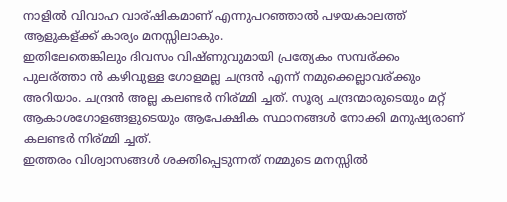നാളില്‍ വിവാഹ വാര്ഷികമാണ് എന്നുപറഞ്ഞാല്‍ പഴയകാലത്ത് ആളുകള്ക്ക് കാര്യം മനസ്സിലാകും.
ഇതിലേതെങ്കിലും ദിവസം വിഷ്ണുവുമായി പ്രത്യേകം സമ്പര്ക്കം പുലര്ത്താ ന്‍ കഴിവുള്ള ഗോളമല്ല ചന്ദ്രന്‍ എന്ന് നമുക്കെല്ലാവര്ക്കും അറിയാം. ചന്ദ്രന്‍ അല്ല കലണ്ടര്‍ നിര്മ്മി ച്ചത്. സൂര്യ ചന്ദ്രന്മാരുടെയും മറ്റ് ആകാശഗോളങ്ങളുടെയും ആപേക്ഷിക സ്ഥാനങ്ങള്‍ നോക്കി മനുഷ്യരാണ് കലണ്ടര്‍ നിര്മ്മി ച്ചത്.
ഇത്തരം വിശ്വാസങ്ങള്‍ ശക്തിപ്പെടുന്നത് നമ്മുടെ മനസ്സില്‍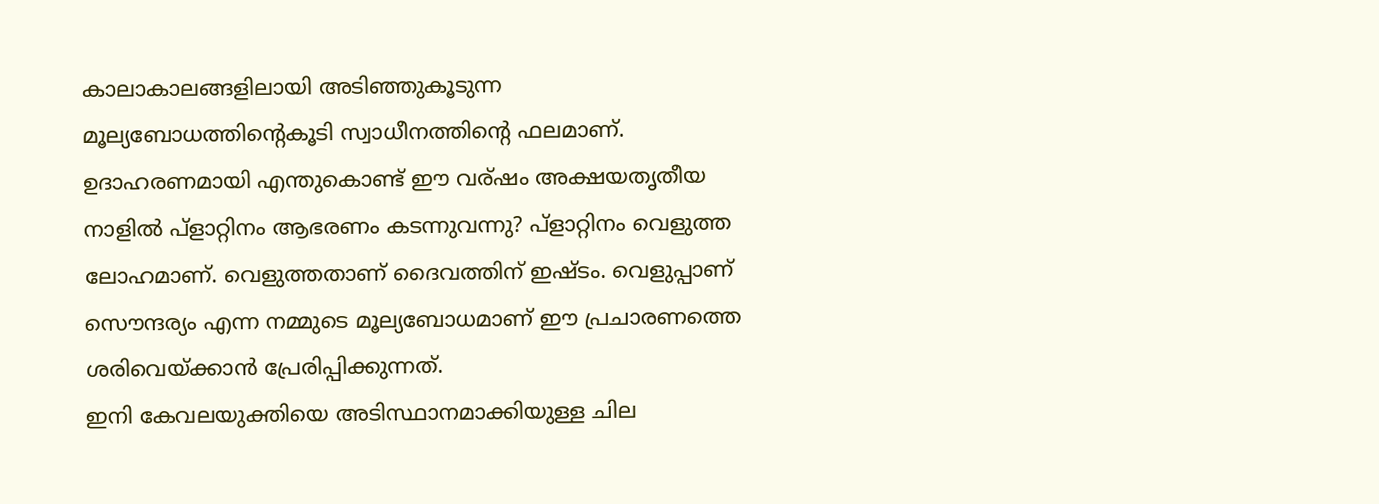കാലാകാലങ്ങളിലായി അടിഞ്ഞുകൂടുന്ന മൂല്യബോധത്തിന്റെകൂടി സ്വാധീനത്തിന്റെ ഫലമാണ്. ഉദാഹരണമായി എന്തുകൊണ്ട് ഈ വര്ഷം അക്ഷയതൃതീയ നാളില്‍ പ്ളാറ്റിനം ആഭരണം കടന്നുവന്നു? പ്ളാറ്റിനം വെളുത്ത ലോഹമാണ്. വെളുത്തതാണ് ദൈവത്തിന് ഇഷ്ടം. വെളുപ്പാണ് സൌന്ദര്യം എന്ന നമ്മുടെ മൂല്യബോധമാണ് ഈ പ്രചാരണത്തെ ശരിവെയ്ക്കാന്‍ പ്രേരിപ്പിക്കുന്നത്.
ഇനി കേവലയുക്തിയെ അടിസ്ഥാനമാക്കിയുള്ള ചില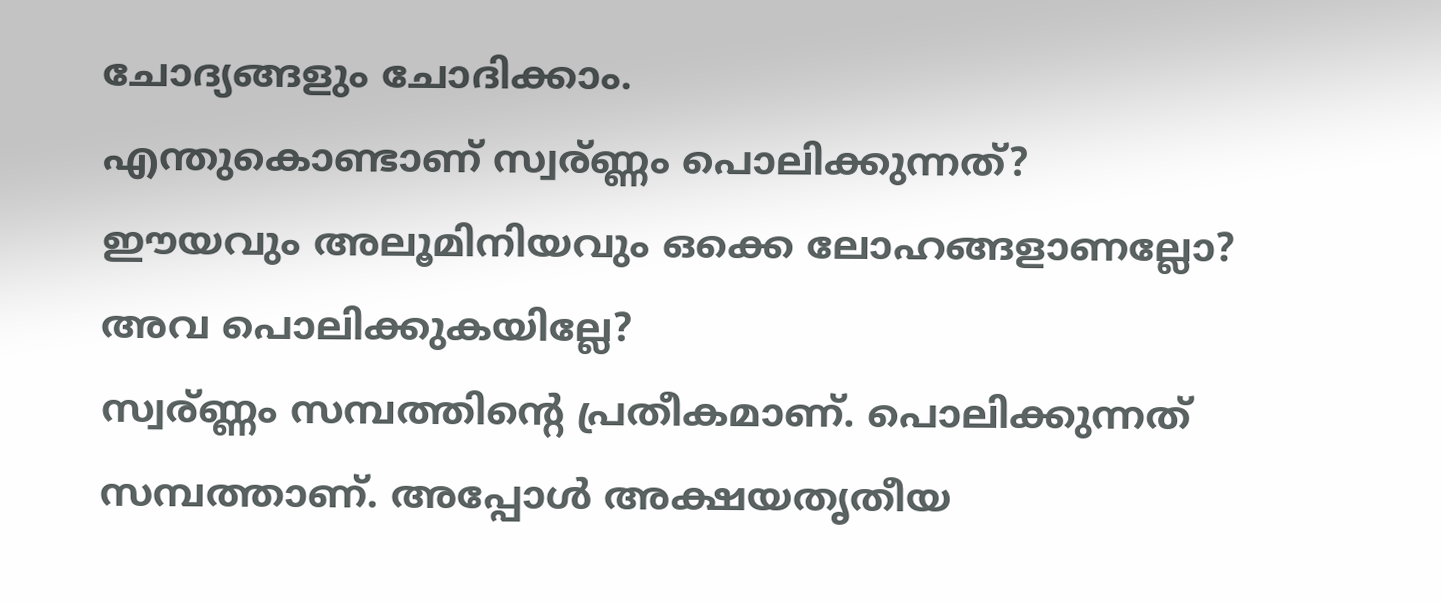ചോദ്യങ്ങളും ചോദിക്കാം.
എന്തുകൊണ്ടാണ് സ്വര്ണ്ണം പൊലിക്കുന്നത്?
ഈയവും അലൂമിനിയവും ഒക്കെ ലോഹങ്ങളാണല്ലോ? അവ പൊലിക്കുകയില്ലേ?
സ്വര്ണ്ണം സമ്പത്തിന്റെ പ്രതീകമാണ്. പൊലിക്കുന്നത് സമ്പത്താണ്. അപ്പോള്‍ അക്ഷയതൃതീയ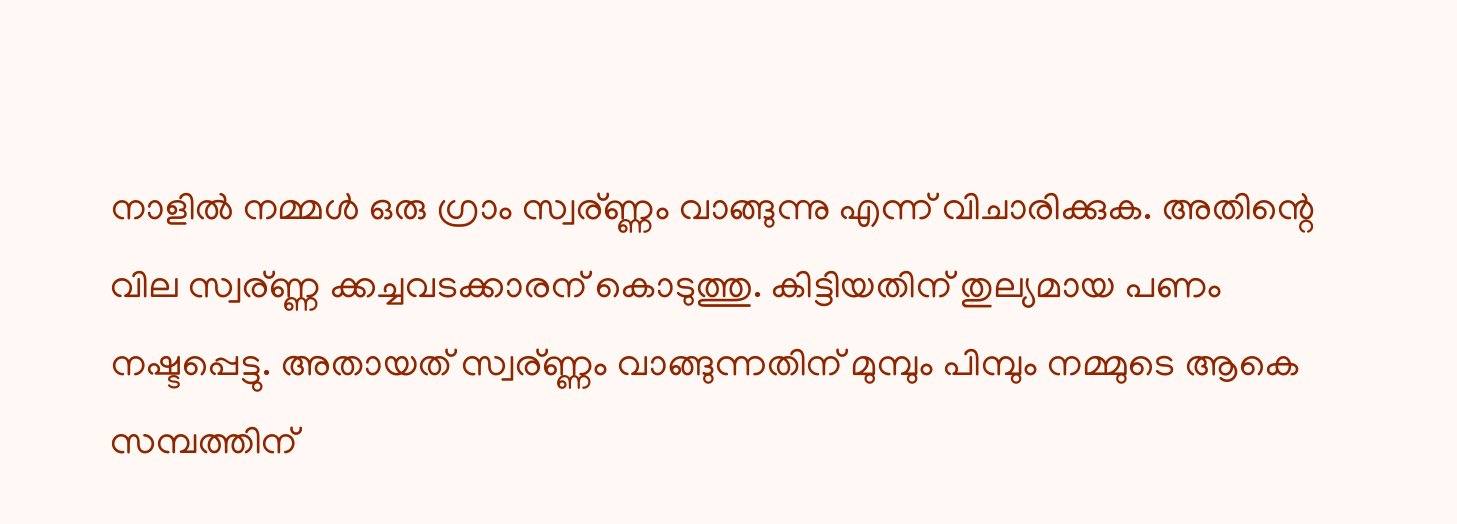നാളില്‍ നമ്മള്‍ ഒരു ഗ്രാം സ്വര്ണ്ണം വാങ്ങുന്നു എന്ന് വിചാരിക്കുക. അതിന്റെ വില സ്വര്ണ്ണ ക്കച്ചവടക്കാരന് കൊടുത്തു. കിട്ടിയതിന് തുല്യമായ പണം നഷ്ടപ്പെട്ടു. അതായത് സ്വര്ണ്ണം വാങ്ങുന്നതിന് മുമ്പും പിമ്പും നമ്മുടെ ആകെ സമ്പത്തിന്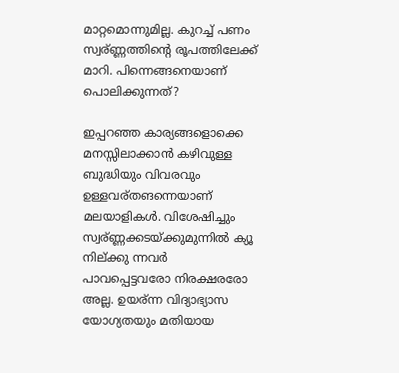മാറ്റമൊന്നുമില്ല. കുറച്ച് പണം സ്വര്ണ്ണത്തിന്റെ രൂപത്തിലേക്ക് മാറി. പിന്നെങ്ങനെയാണ് പൊലിക്കുന്നത്?

ഇപ്പറഞ്ഞ കാര്യങ്ങളൊക്കെ മനസ്സിലാക്കാന്‍ കഴിവുള്ള ബുദ്ധിയും വിവരവും ഉള്ളവര്തങന്നെയാണ് മലയാളികള്‍. വിശേഷിച്ചും സ്വര്ണ്ണക്കടയ്ക്കുമുന്നില്‍ ക്യൂ നില്ക്കു ന്നവര്‍ പാവപ്പെട്ടവരോ നിരക്ഷരരോ അല്ല. ഉയര്ന്ന വിദ്യാഭ്യാസ യോഗ്യതയും മതിയായ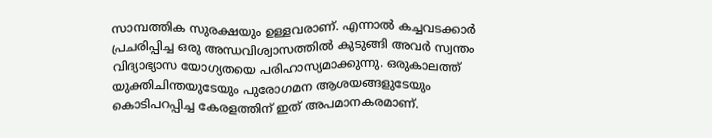സാമ്പത്തിക സുരക്ഷയും ഉള്ളവരാണ്. എന്നാല്‍ കച്ചവടക്കാര്‍ പ്രചരിപ്പിച്ച ഒരു അന്ധവിശ്വാസത്തില്‍ കുടുങ്ങി അവര്‍ സ്വന്തം വിദ്യാഭ്യാസ യോഗ്യതയെ പരിഹാസ്യമാക്കുന്നു. ഒരുകാലത്ത് യുക്തിചിന്തയുടേയും പുരോഗമന ആശയങ്ങളുടേയും കൊടിപറപ്പിച്ച കേരളത്തിന് ഇത് അപമാനകരമാണ്.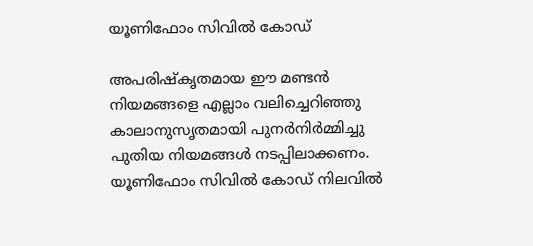യൂണിഫോം സിവില്‍ കോഡ്

അപരിഷ്കൃതമായ ഈ മണ്ടന്‍ നിയമങ്ങളെ എല്ലാം വലിച്ചെറിഞ്ഞു കാലാനുസൃതമായി പുനര്‍നിര്‍മ്മിച്ചു പുതിയ നിയമങ്ങള്‍ നടപ്പിലാക്കണം. യൂണിഫോം സിവില്‍ കോഡ് നിലവില്‍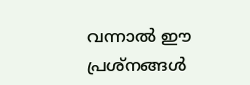വന്നാല്‍ ഈ പ്രശ്നങ്ങള്‍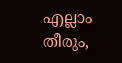എല്ലാം തീരും,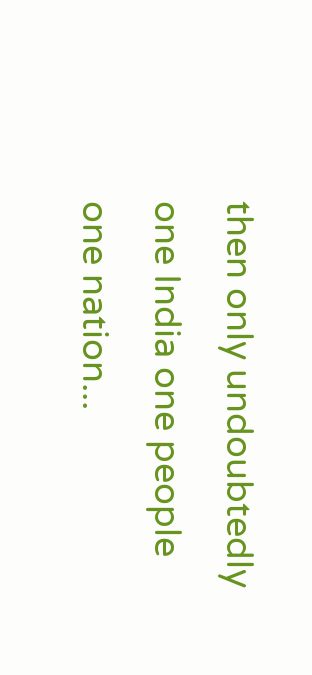then only undoubtedly one India one people one nation...